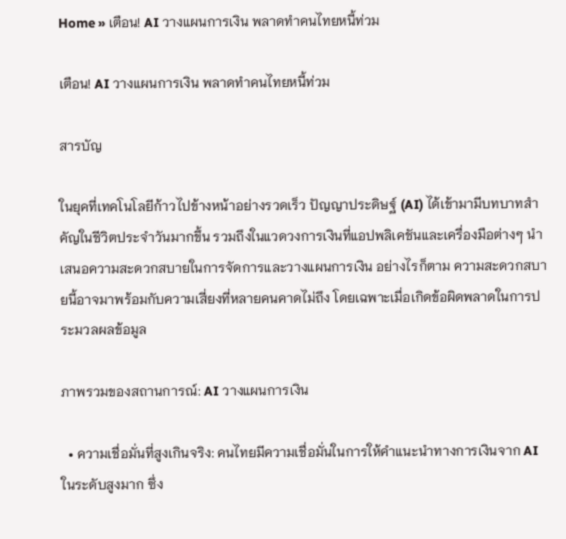Home » เตือน! AI วางแผนการเงิน พลาดทำคนไทยหนี้ท่วม

เตือน! AI วางแผนการเงิน พลาดทำคนไทยหนี้ท่วม

สารบัญ

ในยุคที่เทคโนโลยีก้าวไปข้างหน้าอย่างรวดเร็ว ปัญญาประดิษฐ์ (AI) ได้เข้ามามีบทบาทสำคัญในชีวิตประจำวันมากขึ้น รวมถึงในแวดวงการเงินที่แอปพลิเคชันและเครื่องมือต่างๆ นำเสนอความสะดวกสบายในการจัดการและวางแผนการเงิน อย่างไรก็ตาม ความสะดวกสบายนี้อาจมาพร้อมกับความเสี่ยงที่หลายคนคาดไม่ถึง โดยเฉพาะเมื่อเกิดข้อผิดพลาดในการประมวลผลข้อมูล

ภาพรวมของสถานการณ์: AI วางแผนการเงิน

  • ความเชื่อมั่นที่สูงเกินจริง: คนไทยมีความเชื่อมั่นในการให้คำแนะนำทางการเงินจาก AI ในระดับสูงมาก ซึ่ง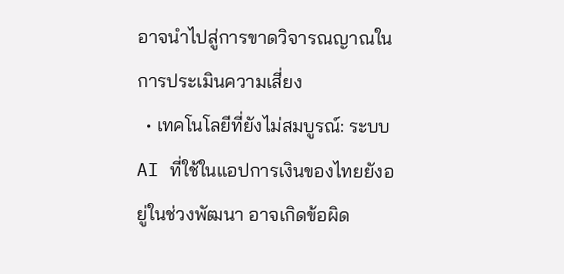อาจนำไปสู่การขาดวิจารณญาณในการประเมินความเสี่ยง
  • เทคโนโลยีที่ยังไม่สมบูรณ์: ระบบ AI ที่ใช้ในแอปการเงินของไทยยังอยู่ในช่วงพัฒนา อาจเกิดข้อผิด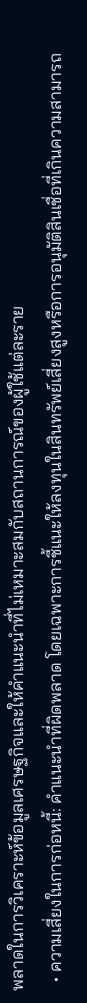พลาดในการวิเคราะห์ข้อมูลเศรษฐกิจและให้คำแนะนำที่ไม่เหมาะสมกับสถานการณ์ของผู้ใช้แต่ละราย
  • ความเสี่ยงในการก่อหนี้: คำแนะนำที่ผิดพลาด โดยเฉพาะการชี้แนะให้ลงทุนในสินทรัพย์เสี่ยงสูงหรือการอนุมัติสินเชื่อที่เกินความสามารถ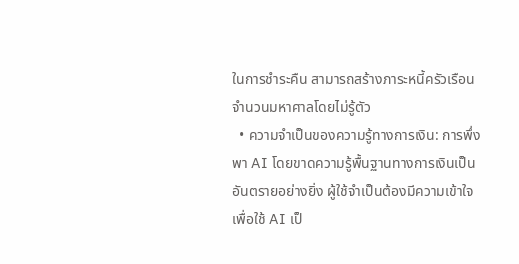ในการชำระคืน สามารถสร้างภาระหนี้ครัวเรือนจำนวนมหาศาลโดยไม่รู้ตัว
  • ความจำเป็นของความรู้ทางการเงิน: การพึ่งพา AI โดยขาดความรู้พื้นฐานทางการเงินเป็นอันตรายอย่างยิ่ง ผู้ใช้จำเป็นต้องมีความเข้าใจเพื่อใช้ AI เป็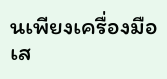นเพียงเครื่องมือเส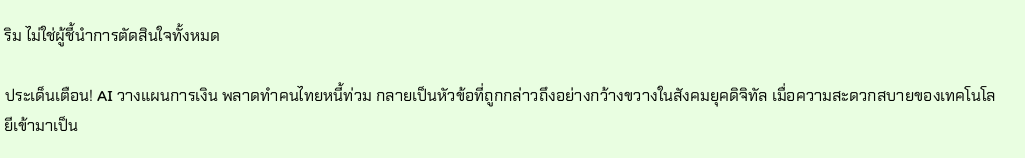ริม ไม่ใช่ผู้ชี้นำการตัดสินใจทั้งหมด

ประเด็นเตือน! AI วางแผนการเงิน พลาดทำคนไทยหนี้ท่วม กลายเป็นหัวข้อที่ถูกกล่าวถึงอย่างกว้างขวางในสังคมยุคดิจิทัล เมื่อความสะดวกสบายของเทคโนโลยีเข้ามาเป็น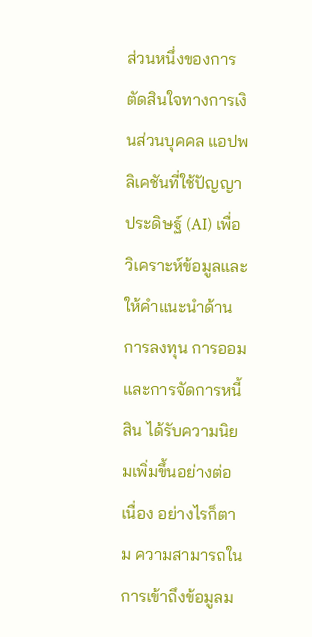ส่วนหนึ่งของการตัดสินใจทางการเงินส่วนบุคคล แอปพลิเคชันที่ใช้ปัญญาประดิษฐ์ (AI) เพื่อวิเคราะห์ข้อมูลและให้คำแนะนำด้านการลงทุน การออม และการจัดการหนี้สิน ได้รับความนิยมเพิ่มขึ้นอย่างต่อเนื่อง อย่างไรก็ตาม ความสามารถในการเข้าถึงข้อมูลม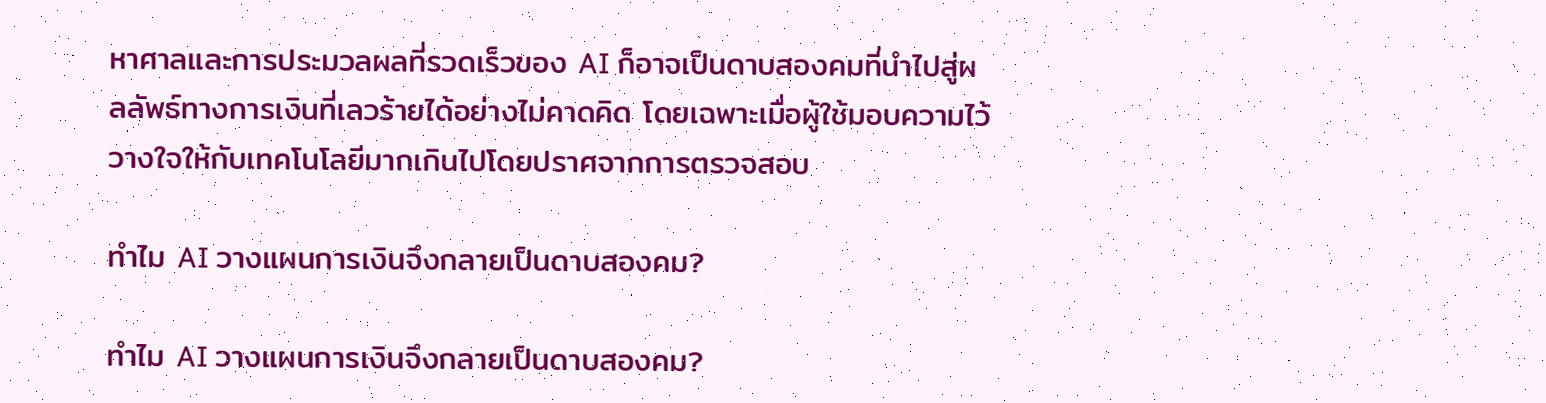หาศาลและการประมวลผลที่รวดเร็วของ AI ก็อาจเป็นดาบสองคมที่นำไปสู่ผลลัพธ์ทางการเงินที่เลวร้ายได้อย่างไม่คาดคิด โดยเฉพาะเมื่อผู้ใช้มอบความไว้วางใจให้กับเทคโนโลยีมากเกินไปโดยปราศจากการตรวจสอบ

ทำไม AI วางแผนการเงินจึงกลายเป็นดาบสองคม?

ทำไม AI วางแผนการเงินจึงกลายเป็นดาบสองคม?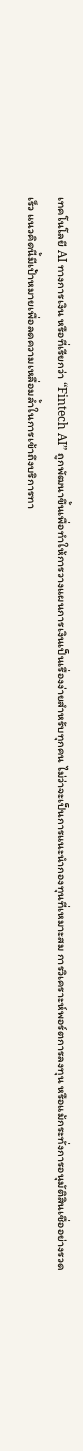เทคโนโลยี AI ทางการเงิน หรือที่เรียกว่า “Fintech AI” ถูกพัฒนาขึ้นเพื่อทำให้การวางแผนการเงินเป็นเรื่องง่ายสำหรับทุกคน ไม่ว่าจะเป็นการแนะนำกองทุนที่เหมาะสม การวิเคราะห์พอร์ตการลงทุน หรือแม้กระทั่งการอนุมัติสินเชื่ออย่างรวดเร็ว แนวคิดนี้มีเป้าหมายเพื่อลดความเหลื่อมล้ำในการเข้าถึงบริการทา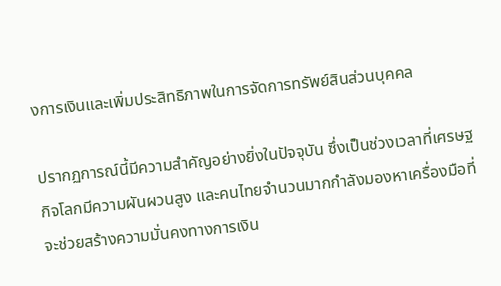งการเงินและเพิ่มประสิทธิภาพในการจัดการทรัพย์สินส่วนบุคคล

ปรากฏการณ์นี้มีความสำคัญอย่างยิ่งในปัจจุบัน ซึ่งเป็นช่วงเวลาที่เศรษฐกิจโลกมีความผันผวนสูง และคนไทยจำนวนมากกำลังมองหาเครื่องมือที่จะช่วยสร้างความมั่นคงทางการเงิน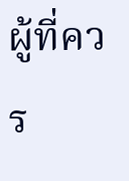ผู้ที่ควร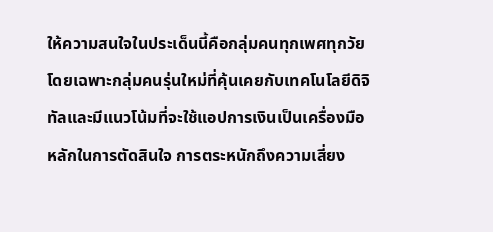ให้ความสนใจในประเด็นนี้คือกลุ่มคนทุกเพศทุกวัย โดยเฉพาะกลุ่มคนรุ่นใหม่ที่คุ้นเคยกับเทคโนโลยีดิจิทัลและมีแนวโน้มที่จะใช้แอปการเงินเป็นเครื่องมือหลักในการตัดสินใจ การตระหนักถึงความเสี่ยง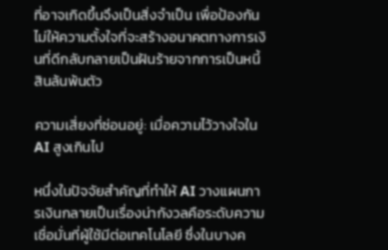ที่อาจเกิดขึ้นจึงเป็นสิ่งจำเป็น เพื่อป้องกันไม่ให้ความตั้งใจที่จะสร้างอนาคตทางการเงินที่ดีกลับกลายเป็นฝันร้ายจากการเป็นหนี้สินล้นพ้นตัว

ความเสี่ยงที่ซ่อนอยู่: เมื่อความไว้วางใจใน AI สูงเกินไป

หนึ่งในปัจจัยสำคัญที่ทำให้ AI วางแผนการเงินกลายเป็นเรื่องน่ากังวลคือระดับความเชื่อมั่นที่ผู้ใช้มีต่อเทคโนโลยี ซึ่งในบางค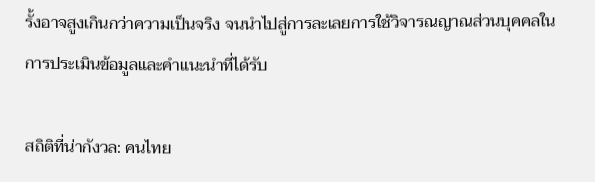รั้งอาจสูงเกินกว่าความเป็นจริง จนนำไปสู่การละเลยการใช้วิจารณญาณส่วนบุคคลในการประเมินข้อมูลและคำแนะนำที่ได้รับ

สถิติที่น่ากังวล: คนไทย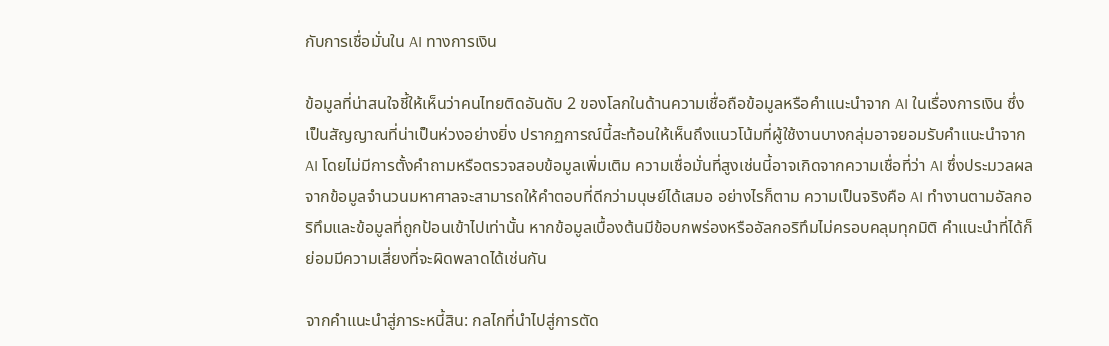กับการเชื่อมั่นใน AI ทางการเงิน

ข้อมูลที่น่าสนใจชี้ให้เห็นว่าคนไทยติดอันดับ 2 ของโลกในด้านความเชื่อถือข้อมูลหรือคำแนะนำจาก AI ในเรื่องการเงิน ซึ่งเป็นสัญญาณที่น่าเป็นห่วงอย่างยิ่ง ปรากฏการณ์นี้สะท้อนให้เห็นถึงแนวโน้มที่ผู้ใช้งานบางกลุ่มอาจยอมรับคำแนะนำจาก AI โดยไม่มีการตั้งคำถามหรือตรวจสอบข้อมูลเพิ่มเติม ความเชื่อมั่นที่สูงเช่นนี้อาจเกิดจากความเชื่อที่ว่า AI ซึ่งประมวลผลจากข้อมูลจำนวนมหาศาลจะสามารถให้คำตอบที่ดีกว่ามนุษย์ได้เสมอ อย่างไรก็ตาม ความเป็นจริงคือ AI ทำงานตามอัลกอริทึมและข้อมูลที่ถูกป้อนเข้าไปเท่านั้น หากข้อมูลเบื้องต้นมีข้อบกพร่องหรืออัลกอริทึมไม่ครอบคลุมทุกมิติ คำแนะนำที่ได้ก็ย่อมมีความเสี่ยงที่จะผิดพลาดได้เช่นกัน

จากคำแนะนำสู่ภาระหนี้สิน: กลไกที่นำไปสู่การตัด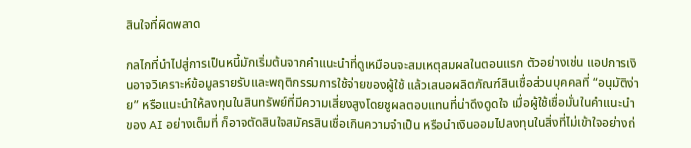สินใจที่ผิดพลาด

กลไกที่นำไปสู่การเป็นหนี้มักเริ่มต้นจากคำแนะนำที่ดูเหมือนจะสมเหตุสมผลในตอนแรก ตัวอย่างเช่น แอปการเงินอาจวิเคราะห์ข้อมูลรายรับและพฤติกรรมการใช้จ่ายของผู้ใช้ แล้วเสนอผลิตภัณฑ์สินเชื่อส่วนบุคคลที่ “อนุมัติง่าย” หรือแนะนำให้ลงทุนในสินทรัพย์ที่มีความเสี่ยงสูงโดยชูผลตอบแทนที่น่าดึงดูดใจ เมื่อผู้ใช้เชื่อมั่นในคำแนะนำของ AI อย่างเต็มที่ ก็อาจตัดสินใจสมัครสินเชื่อเกินความจำเป็น หรือนำเงินออมไปลงทุนในสิ่งที่ไม่เข้าใจอย่างถ่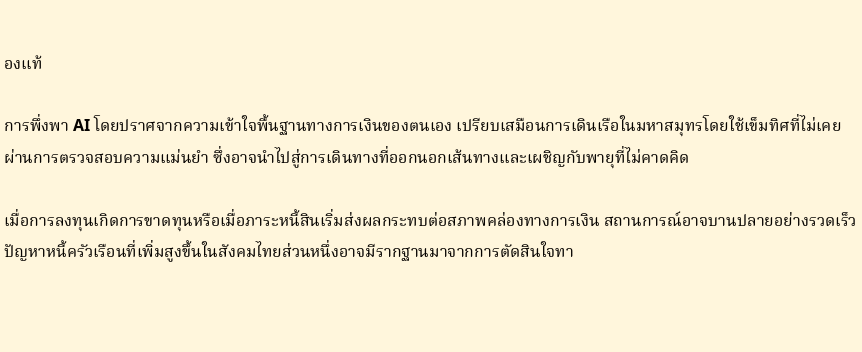องแท้

การพึ่งพา AI โดยปราศจากความเข้าใจพื้นฐานทางการเงินของตนเอง เปรียบเสมือนการเดินเรือในมหาสมุทรโดยใช้เข็มทิศที่ไม่เคยผ่านการตรวจสอบความแม่นยำ ซึ่งอาจนำไปสู่การเดินทางที่ออกนอกเส้นทางและเผชิญกับพายุที่ไม่คาดคิด

เมื่อการลงทุนเกิดการขาดทุนหรือเมื่อภาระหนี้สินเริ่มส่งผลกระทบต่อสภาพคล่องทางการเงิน สถานการณ์อาจบานปลายอย่างรวดเร็ว ปัญหาหนี้ครัวเรือนที่เพิ่มสูงขึ้นในสังคมไทยส่วนหนึ่งอาจมีรากฐานมาจากการตัดสินใจทา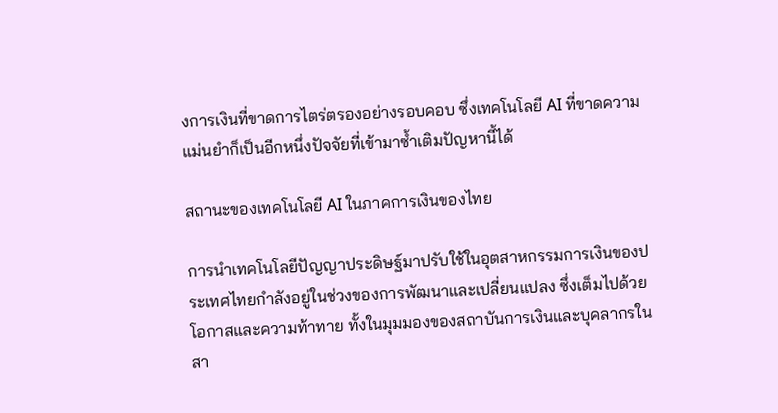งการเงินที่ขาดการไตร่ตรองอย่างรอบคอบ ซึ่งเทคโนโลยี AI ที่ขาดความแม่นยำก็เป็นอีกหนึ่งปัจจัยที่เข้ามาซ้ำเติมปัญหานี้ได้

สถานะของเทคโนโลยี AI ในภาคการเงินของไทย

การนำเทคโนโลยีปัญญาประดิษฐ์มาปรับใช้ในอุตสาหกรรมการเงินของประเทศไทยกำลังอยู่ในช่วงของการพัฒนาและเปลี่ยนแปลง ซึ่งเต็มไปด้วยโอกาสและความท้าทาย ทั้งในมุมมองของสถาบันการเงินและบุคลากรในสา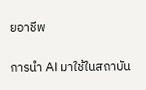ยอาชีพ

การนำ AI มาใช้ในสถาบัน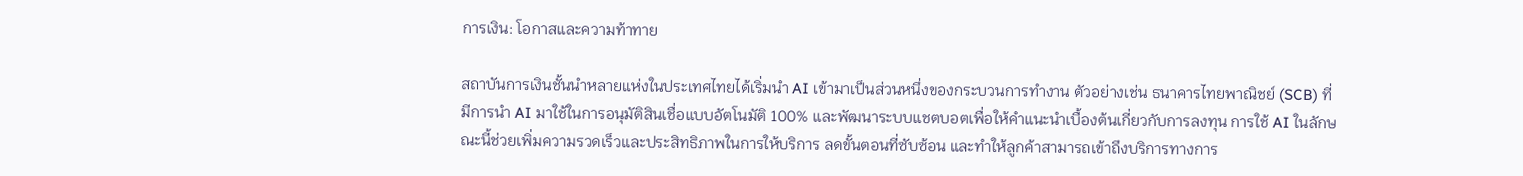การเงิน: โอกาสและความท้าทาย

สถาบันการเงินชั้นนำหลายแห่งในประเทศไทยได้เริ่มนำ AI เข้ามาเป็นส่วนหนึ่งของกระบวนการทำงาน ตัวอย่างเช่น ธนาคารไทยพาณิชย์ (SCB) ที่มีการนำ AI มาใช้ในการอนุมัติสินเชื่อแบบอัตโนมัติ 100% และพัฒนาระบบแชตบอตเพื่อให้คำแนะนำเบื้องต้นเกี่ยวกับการลงทุน การใช้ AI ในลักษณะนี้ช่วยเพิ่มความรวดเร็วและประสิทธิภาพในการให้บริการ ลดขั้นตอนที่ซับซ้อน และทำให้ลูกค้าสามารถเข้าถึงบริการทางการ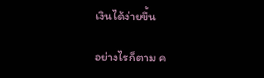เงินได้ง่ายขึ้น

อย่างไรก็ตาม ค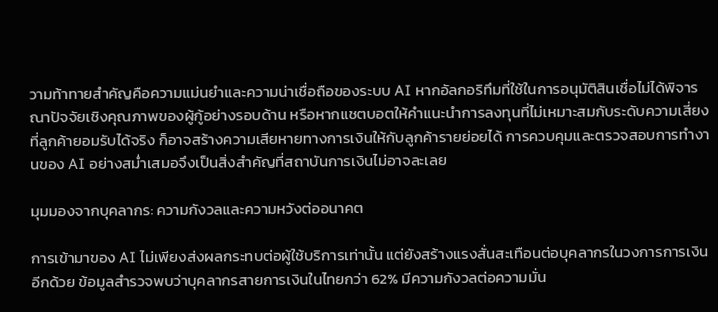วามท้าทายสำคัญคือความแม่นยำและความน่าเชื่อถือของระบบ AI หากอัลกอริทึมที่ใช้ในการอนุมัติสินเชื่อไม่ได้พิจารณาปัจจัยเชิงคุณภาพของผู้กู้อย่างรอบด้าน หรือหากแชตบอตให้คำแนะนำการลงทุนที่ไม่เหมาะสมกับระดับความเสี่ยงที่ลูกค้ายอมรับได้จริง ก็อาจสร้างความเสียหายทางการเงินให้กับลูกค้ารายย่อยได้ การควบคุมและตรวจสอบการทำงานของ AI อย่างสม่ำเสมอจึงเป็นสิ่งสำคัญที่สถาบันการเงินไม่อาจละเลย

มุมมองจากบุคลากร: ความกังวลและความหวังต่ออนาคต

การเข้ามาของ AI ไม่เพียงส่งผลกระทบต่อผู้ใช้บริการเท่านั้น แต่ยังสร้างแรงสั่นสะเทือนต่อบุคลากรในวงการการเงินอีกด้วย ข้อมูลสำรวจพบว่าบุคลากรสายการเงินในไทยกว่า 62% มีความกังวลต่อความมั่น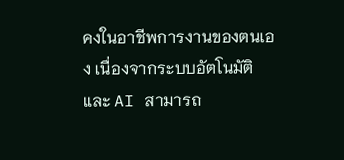คงในอาชีพการงานของตนเอง เนื่องจากระบบอัตโนมัติและ AI สามารถ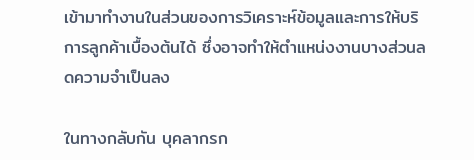เข้ามาทำงานในส่วนของการวิเคราะห์ข้อมูลและการให้บริการลูกค้าเบื้องต้นได้ ซึ่งอาจทำให้ตำแหน่งงานบางส่วนลดความจำเป็นลง

ในทางกลับกัน บุคลากรก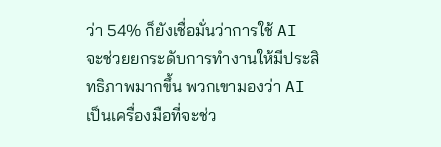ว่า 54% ก็ยังเชื่อมั่นว่าการใช้ AI จะช่วยยกระดับการทำงานให้มีประสิทธิภาพมากขึ้น พวกเขามองว่า AI เป็นเครื่องมือที่จะช่ว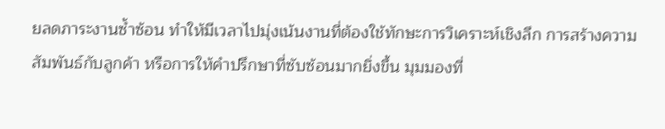ยลดภาระงานซ้ำซ้อน ทำให้มีเวลาไปมุ่งเน้นงานที่ต้องใช้ทักษะการวิเคราะห์เชิงลึก การสร้างความสัมพันธ์กับลูกค้า หรือการให้คำปรึกษาที่ซับซ้อนมากยิ่งขึ้น มุมมองที่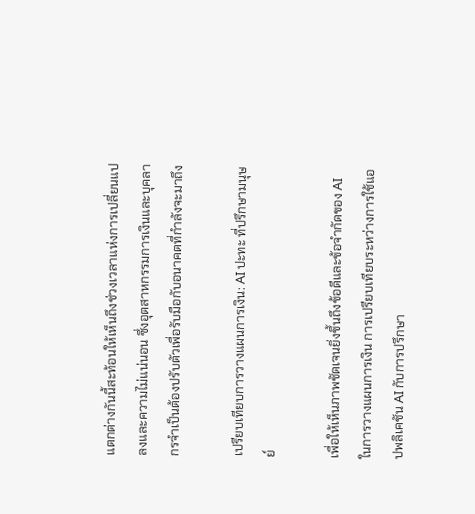แตกต่างกันนี้สะท้อนให้เห็นถึงช่วงเวลาแห่งการเปลี่ยนแปลงและความไม่แน่นอน ซึ่งอุตสาหกรรมการเงินและบุคลากรจำเป็นต้องปรับตัวเพื่อรับมือกับอนาคตที่กำลังจะมาถึง

เปรียบเทียบการวางแผนการเงิน: AI ปะทะ ที่ปรึกษามนุษย์

เพื่อให้เห็นภาพชัดเจนยิ่งขึ้นถึงข้อดีและข้อจำกัดของ AI ในการวางแผนการเงิน การเปรียบเทียบระหว่างการใช้แอปพลิเคชัน AI กับการปรึกษา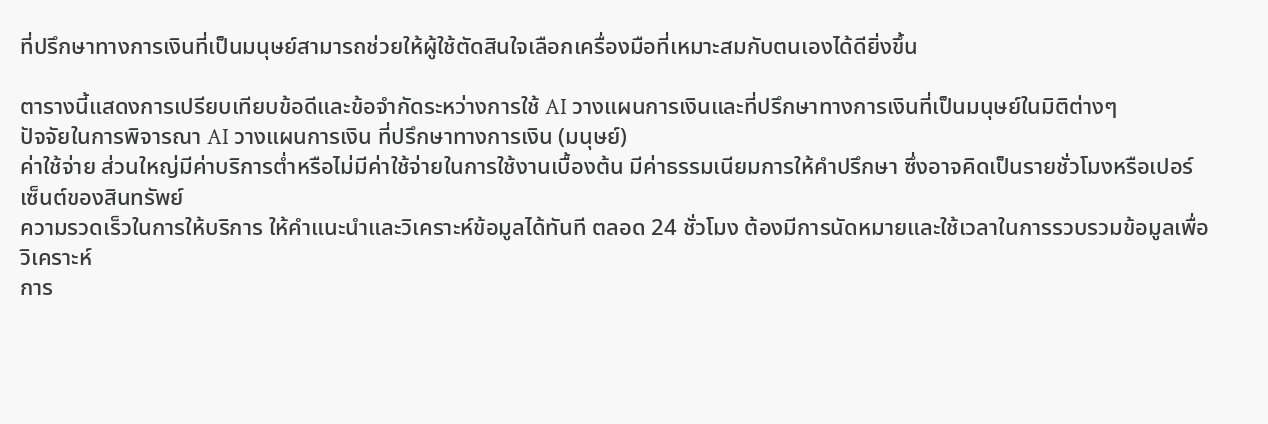ที่ปรึกษาทางการเงินที่เป็นมนุษย์สามารถช่วยให้ผู้ใช้ตัดสินใจเลือกเครื่องมือที่เหมาะสมกับตนเองได้ดียิ่งขึ้น

ตารางนี้แสดงการเปรียบเทียบข้อดีและข้อจำกัดระหว่างการใช้ AI วางแผนการเงินและที่ปรึกษาทางการเงินที่เป็นมนุษย์ในมิติต่างๆ
ปัจจัยในการพิจารณา AI วางแผนการเงิน ที่ปรึกษาทางการเงิน (มนุษย์)
ค่าใช้จ่าย ส่วนใหญ่มีค่าบริการต่ำหรือไม่มีค่าใช้จ่ายในการใช้งานเบื้องต้น มีค่าธรรมเนียมการให้คำปรึกษา ซึ่งอาจคิดเป็นรายชั่วโมงหรือเปอร์เซ็นต์ของสินทรัพย์
ความรวดเร็วในการให้บริการ ให้คำแนะนำและวิเคราะห์ข้อมูลได้ทันที ตลอด 24 ชั่วโมง ต้องมีการนัดหมายและใช้เวลาในการรวบรวมข้อมูลเพื่อวิเคราะห์
การ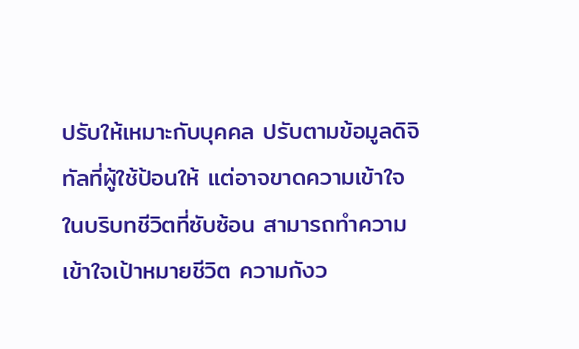ปรับให้เหมาะกับบุคคล ปรับตามข้อมูลดิจิทัลที่ผู้ใช้ป้อนให้ แต่อาจขาดความเข้าใจในบริบทชีวิตที่ซับซ้อน สามารถทำความเข้าใจเป้าหมายชีวิต ความกังว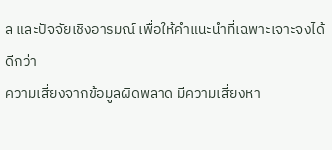ล และปัจจัยเชิงอารมณ์ เพื่อให้คำแนะนำที่เฉพาะเจาะจงได้ดีกว่า
ความเสี่ยงจากข้อมูลผิดพลาด มีความเสี่ยงหา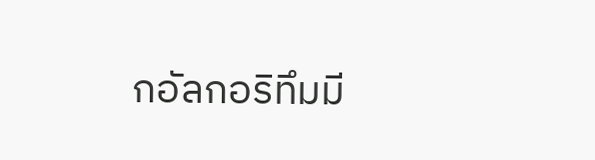กอัลกอริทึมมี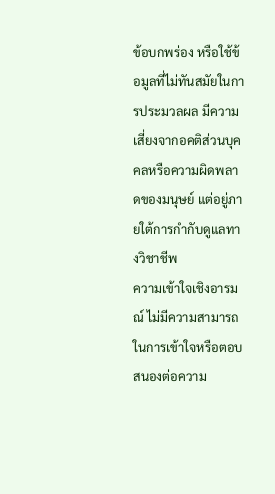ข้อบกพร่อง หรือใช้ข้อมูลที่ไม่ทันสมัยในการประมวลผล มีความเสี่ยงจากอคติส่วนบุคคลหรือความผิดพลาดของมนุษย์ แต่อยู่ภายใต้การกำกับดูแลทางวิชาชีพ
ความเข้าใจเชิงอารมณ์ ไม่มีความสามารถในการเข้าใจหรือตอบสนองต่อความ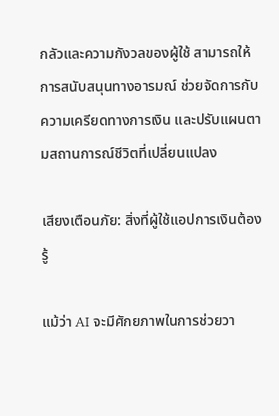กลัวและความกังวลของผู้ใช้ สามารถให้การสนับสนุนทางอารมณ์ ช่วยจัดการกับความเครียดทางการเงิน และปรับแผนตามสถานการณ์ชีวิตที่เปลี่ยนแปลง

เสียงเตือนภัย: สิ่งที่ผู้ใช้แอปการเงินต้องรู้

แม้ว่า AI จะมีศักยภาพในการช่วยวา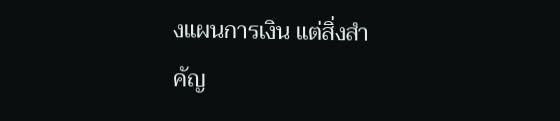งแผนการเงิน แต่สิ่งสำคัญ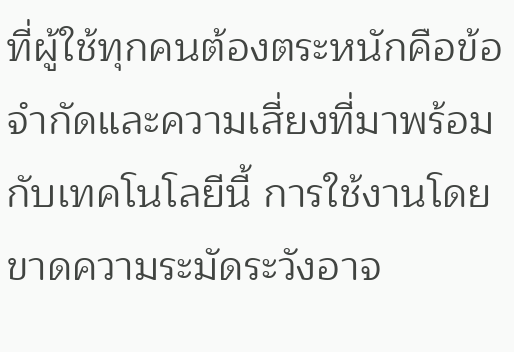ที่ผู้ใช้ทุกคนต้องตระหนักคือข้อจำกัดและความเสี่ยงที่มาพร้อมกับเทคโนโลยีนี้ การใช้งานโดยขาดความระมัดระวังอาจ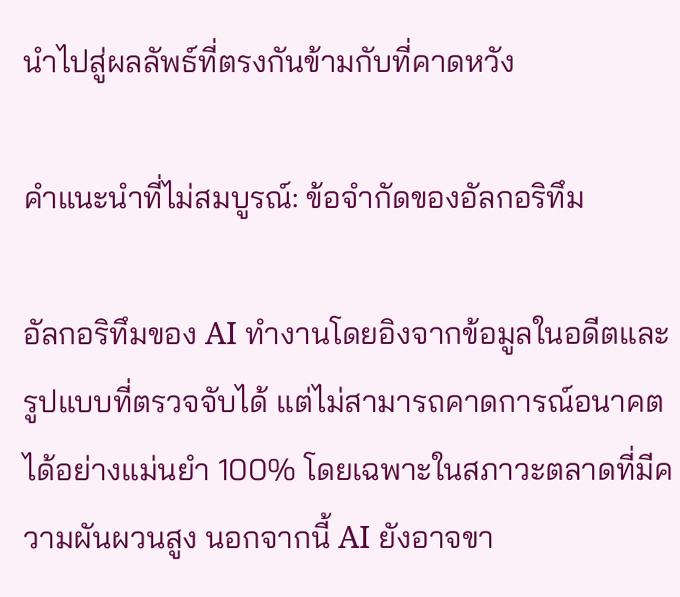นำไปสู่ผลลัพธ์ที่ตรงกันข้ามกับที่คาดหวัง

คำแนะนำที่ไม่สมบูรณ์: ข้อจำกัดของอัลกอริทึม

อัลกอริทึมของ AI ทำงานโดยอิงจากข้อมูลในอดีตและรูปแบบที่ตรวจจับได้ แต่ไม่สามารถคาดการณ์อนาคตได้อย่างแม่นยำ 100% โดยเฉพาะในสภาวะตลาดที่มีความผันผวนสูง นอกจากนี้ AI ยังอาจขา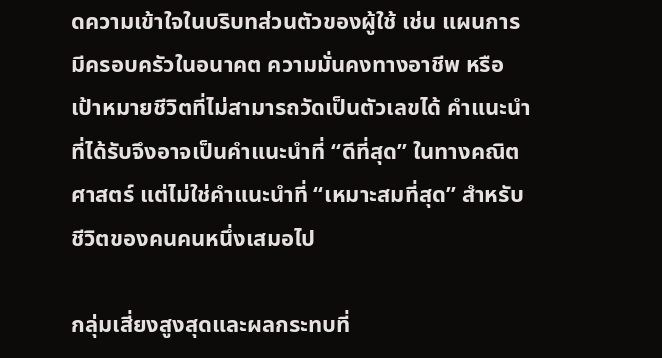ดความเข้าใจในบริบทส่วนตัวของผู้ใช้ เช่น แผนการมีครอบครัวในอนาคต ความมั่นคงทางอาชีพ หรือเป้าหมายชีวิตที่ไม่สามารถวัดเป็นตัวเลขได้ คำแนะนำที่ได้รับจึงอาจเป็นคำแนะนำที่ “ดีที่สุด” ในทางคณิตศาสตร์ แต่ไม่ใช่คำแนะนำที่ “เหมาะสมที่สุด” สำหรับชีวิตของคนคนหนึ่งเสมอไป

กลุ่มเสี่ยงสูงสุดและผลกระทบที่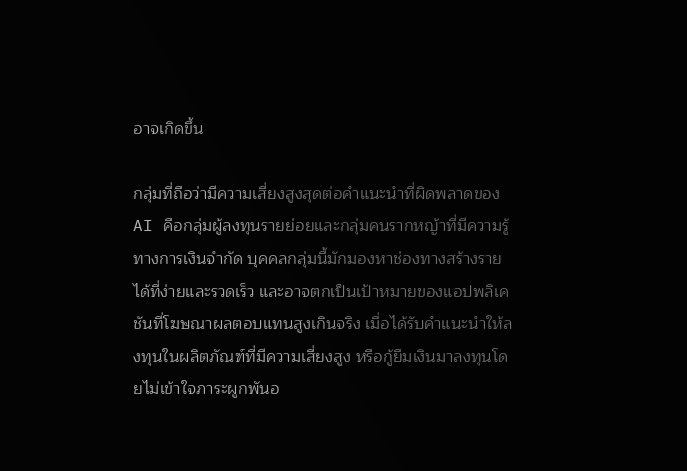อาจเกิดขึ้น

กลุ่มที่ถือว่ามีความเสี่ยงสูงสุดต่อคำแนะนำที่ผิดพลาดของ AI คือกลุ่มผู้ลงทุนรายย่อยและกลุ่มคนรากหญ้าที่มีความรู้ทางการเงินจำกัด บุคคลกลุ่มนี้มักมองหาช่องทางสร้างรายได้ที่ง่ายและรวดเร็ว และอาจตกเป็นเป้าหมายของแอปพลิเคชันที่โฆษณาผลตอบแทนสูงเกินจริง เมื่อได้รับคำแนะนำให้ลงทุนในผลิตภัณฑ์ที่มีความเสี่ยงสูง หรือกู้ยืมเงินมาลงทุนโดยไม่เข้าใจภาระผูกพันอ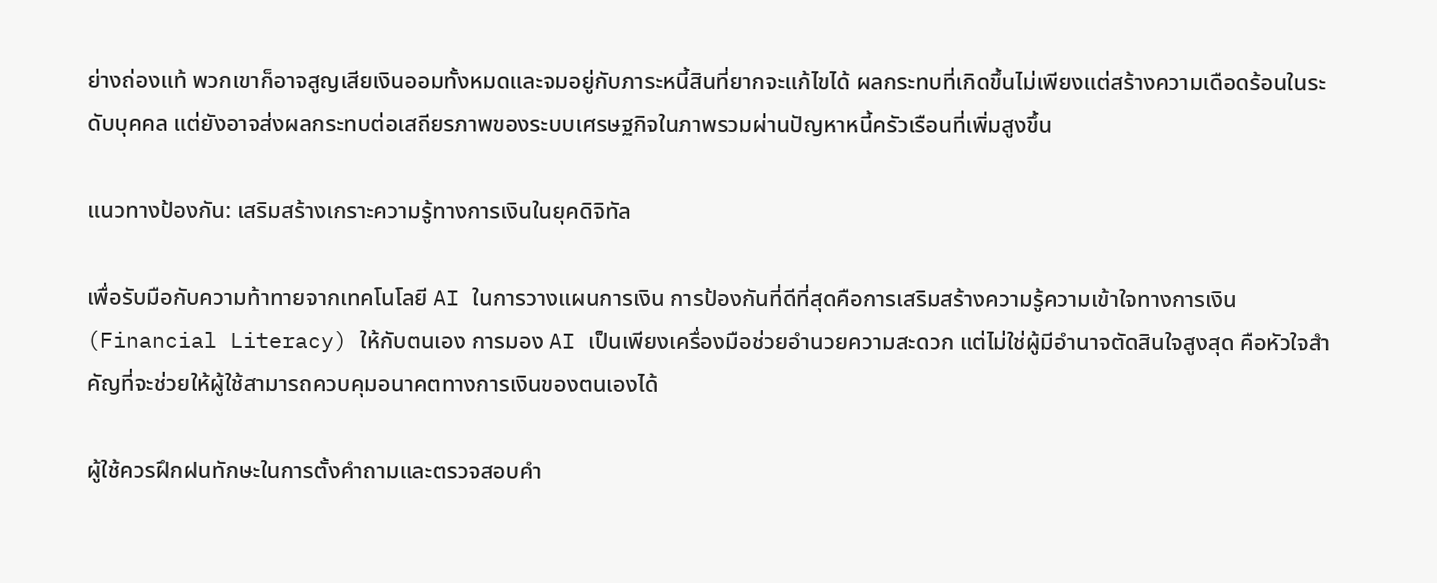ย่างถ่องแท้ พวกเขาก็อาจสูญเสียเงินออมทั้งหมดและจมอยู่กับภาระหนี้สินที่ยากจะแก้ไขได้ ผลกระทบที่เกิดขึ้นไม่เพียงแต่สร้างความเดือดร้อนในระดับบุคคล แต่ยังอาจส่งผลกระทบต่อเสถียรภาพของระบบเศรษฐกิจในภาพรวมผ่านปัญหาหนี้ครัวเรือนที่เพิ่มสูงขึ้น

แนวทางป้องกัน: เสริมสร้างเกราะความรู้ทางการเงินในยุคดิจิทัล

เพื่อรับมือกับความท้าทายจากเทคโนโลยี AI ในการวางแผนการเงิน การป้องกันที่ดีที่สุดคือการเสริมสร้างความรู้ความเข้าใจทางการเงิน (Financial Literacy) ให้กับตนเอง การมอง AI เป็นเพียงเครื่องมือช่วยอำนวยความสะดวก แต่ไม่ใช่ผู้มีอำนาจตัดสินใจสูงสุด คือหัวใจสำคัญที่จะช่วยให้ผู้ใช้สามารถควบคุมอนาคตทางการเงินของตนเองได้

ผู้ใช้ควรฝึกฝนทักษะในการตั้งคำถามและตรวจสอบคำ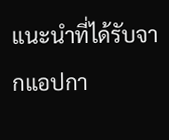แนะนำที่ได้รับจากแอปกา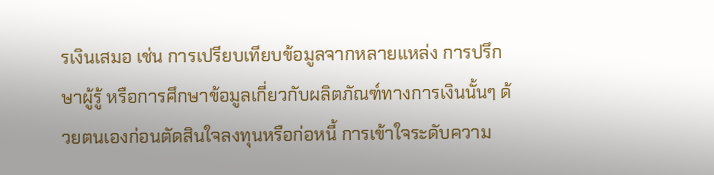รเงินเสมอ เช่น การเปรียบเทียบข้อมูลจากหลายแหล่ง การปรึกษาผู้รู้ หรือการศึกษาข้อมูลเกี่ยวกับผลิตภัณฑ์ทางการเงินนั้นๆ ด้วยตนเองก่อนตัดสินใจลงทุนหรือก่อหนี้ การเข้าใจระดับความ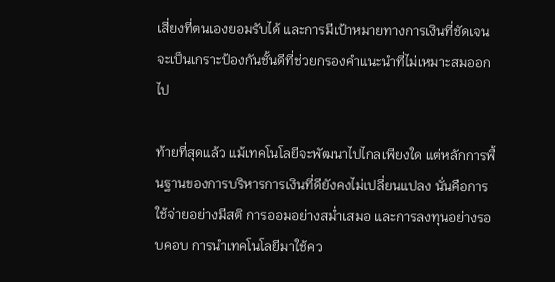เสี่ยงที่ตนเองยอมรับได้ และการมีเป้าหมายทางการเงินที่ชัดเจน จะเป็นเกราะป้องกันชั้นดีที่ช่วยกรองคำแนะนำที่ไม่เหมาะสมออกไป

ท้ายที่สุดแล้ว แม้เทคโนโลยีจะพัฒนาไปไกลเพียงใด แต่หลักการพื้นฐานของการบริหารการเงินที่ดียังคงไม่เปลี่ยนแปลง นั่นคือการใช้จ่ายอย่างมีสติ การออมอย่างสม่ำเสมอ และการลงทุนอย่างรอบคอบ การนำเทคโนโลยีมาใช้คว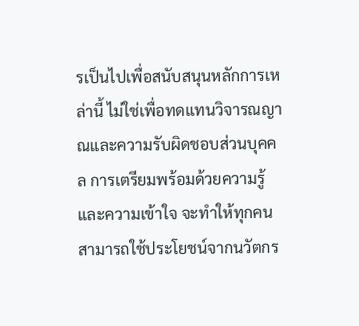รเป็นไปเพื่อสนับสนุนหลักการเหล่านี้ ไม่ใช่เพื่อทดแทนวิจารณญาณและความรับผิดชอบส่วนบุคคล การเตรียมพร้อมด้วยความรู้และความเข้าใจ จะทำให้ทุกคนสามารถใช้ประโยชน์จากนวัตกร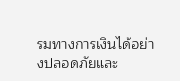รมทางการเงินได้อย่างปลอดภัยและ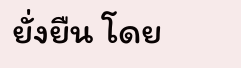ยั่งยืน โดย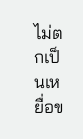ไม่ตกเป็นเหยื่อข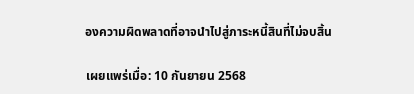องความผิดพลาดที่อาจนำไปสู่ภาระหนี้สินที่ไม่จบสิ้น

เผยแพร่เมื่อ: 10 กันยายน 2568